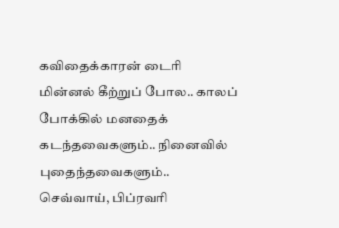கவிதைக்காரன் டைரி
மின்னல் கீற்றுப் போல.. காலப் போக்கில் மனதைக் கடந்தவைகளும்.. நினைவில் புதைந்தவைகளும்..
செவ்வாய், பிப்ரவரி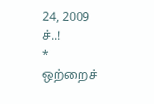24, 2009
ச்..!
*
ஒற்றைச்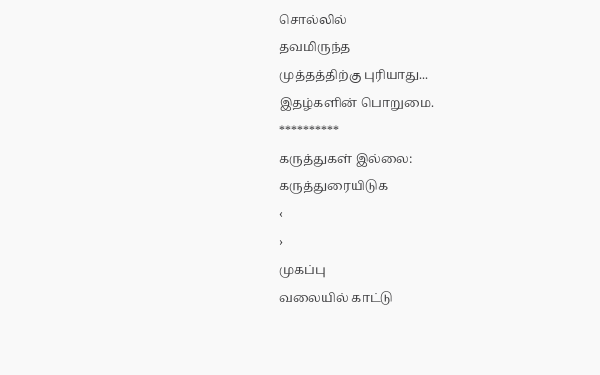சொல்லில்
தவமிருந்த
முத்தத்திற்கு புரியாது...
இதழ்களின் பொறுமை.
**********
கருத்துகள் இல்லை:
கருத்துரையிடுக
‹
›
முகப்பு
வலையில் காட்டு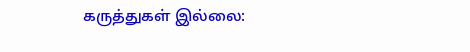கருத்துகள் இல்லை: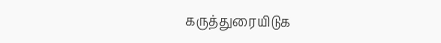கருத்துரையிடுக